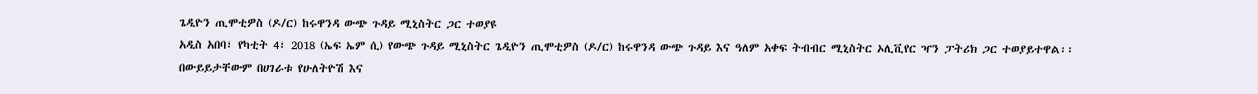ጌዲዮን ጢሞቲዎስ (ዶ/ር) ከሩዋንዳ ውጭ ጉዳይ ሚኒስትር ጋር ተወያዩ
አዲስ አበባ፣ የካቲት 4፣ 2018 (ኤፍ ኤም ሲ) የውጭ ጉዳይ ሚኒስትር ጌዲዮን ጢሞቲዎስ (ዶ/ር) ከሩዋንዳ ውጭ ጉዳይ እና ዓለም አቀፍ ትብብር ሚኒስትር ኦሊቪየር ዣን ፓትሪክ ጋር ተወያይተዋል፡፡
በውይይታቸውም በሀገራቱ የሁለትዮሽ እና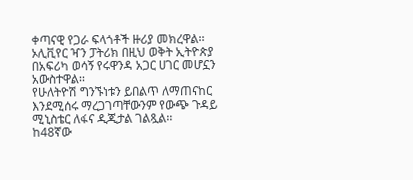ቀጣናዊ የጋራ ፍላጎቶች ዙሪያ መክረዋል፡፡
ኦሊቪየር ዣን ፓትሪክ በዚህ ወቅት ኢትዮጵያ በአፍሪካ ወሳኝ የሩዋንዳ አጋር ሀገር መሆኗን አውስተዋል፡፡
የሁለትዮሽ ግንኙነቱን ይበልጥ ለማጠናከር እንደሚሰሩ ማረጋገጣቸውንም የውጭ ጉዳይ ሚኒስቴር ለፋና ዲጂታል ገልጿል፡፡
ከ48ኛው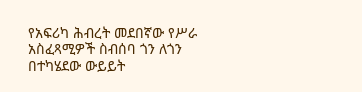የአፍሪካ ሕብረት መደበኛው የሥራ አስፈጻሚዎች ስብሰባ ጎን ለጎን በተካሄደው ውይይት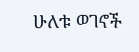ሁለቱ ወገኖች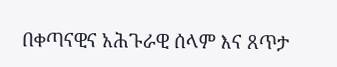በቀጣናዊና አሕጉራዊ ሰላም እና ጸጥታ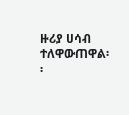ዙሪያ ሀሳብ ተለዋውጠዋል፡፡